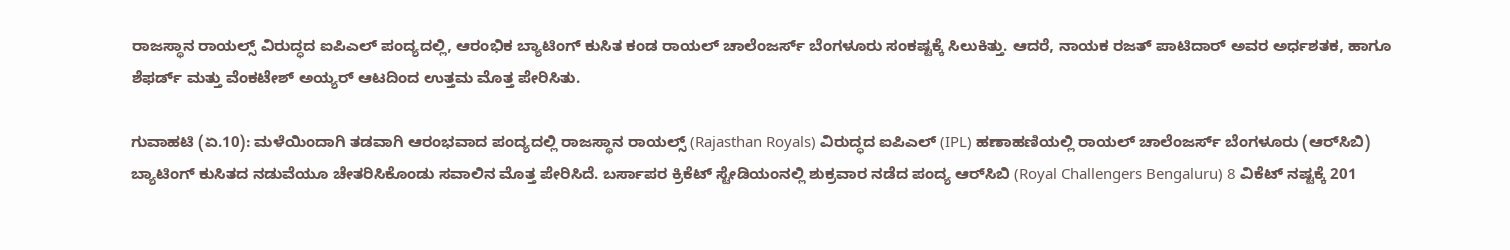ರಾಜಸ್ಥಾನ ರಾಯಲ್ಸ್ ವಿರುದ್ಧದ ಐಪಿಎಲ್ ಪಂದ್ಯದಲ್ಲಿ, ಆರಂಭಿಕ ಬ್ಯಾಟಿಂಗ್ ಕುಸಿತ ಕಂಡ ರಾಯಲ್ ಚಾಲೆಂಜರ್ಸ್ ಬೆಂಗಳೂರು ಸಂಕಷ್ಟಕ್ಕೆ ಸಿಲುಕಿತ್ತು. ಆದರೆ, ನಾಯಕ ರಜತ್ ಪಾಟಿದಾರ್ ಅವರ ಅರ್ಧಶತಕ, ಹಾಗೂ ಶೆಫರ್ಡ್ ಮತ್ತು ವೆಂಕಟೇಶ್ ಅಯ್ಯರ್ ಆಟದಿಂದ ಉತ್ತಮ ಮೊತ್ತ ಪೇರಿಸಿತು.

ಗುವಾಹಟಿ (ಏ.10): ಮಳೆಯಿಂದಾಗಿ ತಡವಾಗಿ ಆರಂಭವಾದ ಪಂದ್ಯದಲ್ಲಿ ರಾಜಸ್ಥಾನ ರಾಯಲ್ಸ್ (Rajasthan Royals) ವಿರುದ್ಧದ ಐಪಿಎಲ್‌ (IPL) ಹಣಾಹಣಿಯಲ್ಲಿ ರಾಯಲ್ ಚಾಲೆಂಜರ್ಸ್ ಬೆಂಗಳೂರು (ಆರ್‌ಸಿಬಿ) ಬ್ಯಾಟಿಂಗ್ ಕುಸಿತದ ನಡುವೆಯೂ ಚೇತರಿಸಿಕೊಂಡು ಸವಾಲಿನ ಮೊತ್ತ ಪೇರಿಸಿದೆ. ಬರ್ಸಾಪರ ಕ್ರಿಕೆಟ್‌ ಸ್ಟೇಡಿಯಂನಲ್ಲಿ ಶುಕ್ರವಾರ ನಡೆದ ಪಂದ್ಯ ಆರ್‌ಸಿಬಿ (Royal Challengers Bengaluru) 8 ವಿಕೆಟ್‌ ನಷ್ಟಕ್ಕೆ 201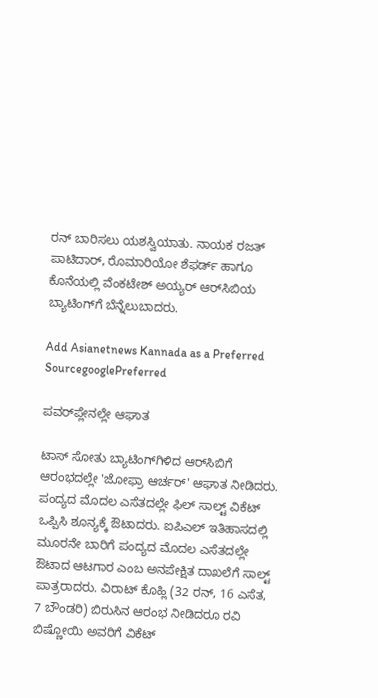ರನ್‌ ಬಾರಿಸಲು ಯಶಸ್ವಿಯಾತು. ನಾಯಕ ರಜತ್‌ ಪಾಟಿದಾರ್‌, ರೊಮಾರಿಯೋ ಶೆಫರ್ಡ್‌ ಹಾಗೂ ಕೊನೆಯಲ್ಲಿ ವೆಂಕಟೇಶ್‌ ಅಯ್ಯರ್‌ ಆರ್‌ಸಿಬಿಯ ಬ್ಯಾಟಿಂಗ್‌ಗೆ ಬೆನ್ನೆಲುಬಾದರು.

Add Asianetnews Kannada as a Preferred SourcegooglePreferred

ಪವರ್‌ಪ್ಲೇನಲ್ಲೇ ಆಘಾತ

ಟಾಸ್ ಸೋತು ಬ್ಯಾಟಿಂಗ್‌ಗಿಳಿದ ಆರ್‌ಸಿಬಿಗೆ ಆರಂಭದಲ್ಲೇ 'ಜೋಫ್ರಾ ಆರ್ಚರ್' ಆಘಾತ ನೀಡಿದರು. ಪಂದ್ಯದ ಮೊದಲ ಎಸೆತದಲ್ಲೇ ಫಿಲ್ ಸಾಲ್ಟ್ ವಿಕೆಟ್ ಒಪ್ಪಿಸಿ ಶೂನ್ಯಕ್ಕೆ ಔಟಾದರು. ಐಪಿಎಲ್ ಇತಿಹಾಸದಲ್ಲಿ ಮೂರನೇ ಬಾರಿಗೆ ಪಂದ್ಯದ ಮೊದಲ ಎಸೆತದಲ್ಲೇ ಔಟಾದ ಆಟಗಾರ ಎಂಬ ಅನಪೇಕ್ಷಿತ ದಾಖಲೆಗೆ ಸಾಲ್ಟ್ ಪಾತ್ರರಾದರು. ವಿರಾಟ್ ಕೊಹ್ಲಿ (32 ರನ್, 16 ಎಸೆತ, 7 ಬೌಂಡರಿ) ಬಿರುಸಿನ ಆರಂಭ ನೀಡಿದರೂ ರವಿ ಬಿಷ್ಣೋಯಿ ಅವರಿಗೆ ವಿಕೆಟ್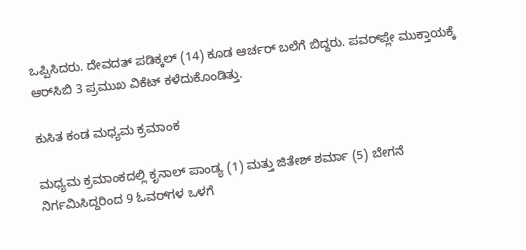ಒಪ್ಪಿಸಿದರು. ದೇವದತ್ ಪಡಿಕ್ಕಲ್ (14) ಕೂಡ ಆರ್ಚರ್ ಬಲೆಗೆ ಬಿದ್ದರು. ಪವರ್‌ಪ್ಲೇ ಮುಕ್ತಾಯಕ್ಕೆ ಆರ್‌ಸಿಬಿ 3 ಪ್ರಮುಖ ವಿಕೆಟ್ ಕಳೆದುಕೊಂಡಿತ್ತು.

ಕುಸಿತ ಕಂಡ ಮಧ್ಯಮ ಕ್ರಮಾಂಕ

ಮಧ್ಯಮ ಕ್ರಮಾಂಕದಲ್ಲಿ ಕೃನಾಲ್ ಪಾಂಡ್ಯ (1) ಮತ್ತು ಜಿತೇಶ್ ಶರ್ಮಾ (5) ಬೇಗನೆ ನಿರ್ಗಮಿಸಿದ್ದರಿಂದ 9 ಓವರ್‌ಗಳ ಒಳಗೆ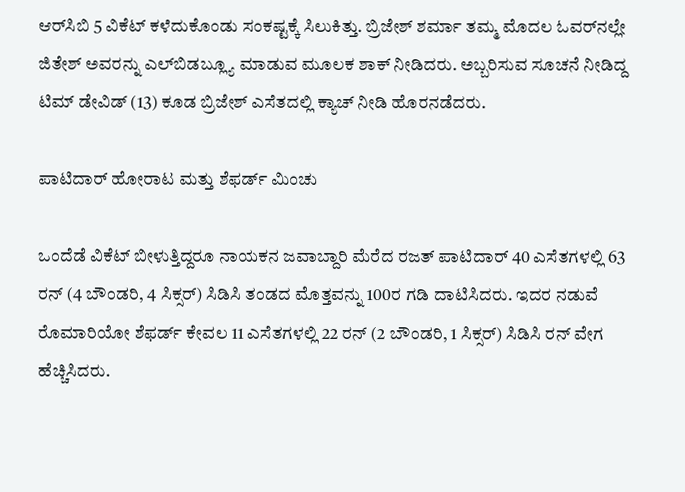ಆರ್‌ಸಿಬಿ 5 ವಿಕೆಟ್ ಕಳೆದುಕೊಂಡು ಸಂಕಷ್ಟಕ್ಕೆ ಸಿಲುಕಿತ್ತು. ಬ್ರಿಜೇಶ್ ಶರ್ಮಾ ತಮ್ಮ ಮೊದಲ ಓವರ್‌ನಲ್ಲೇ ಜಿತೇಶ್ ಅವರನ್ನು ಎಲ್‌ಬಿಡಬ್ಲ್ಯೂ ಮಾಡುವ ಮೂಲಕ ಶಾಕ್ ನೀಡಿದರು. ಅಬ್ಬರಿಸುವ ಸೂಚನೆ ನೀಡಿದ್ದ ಟಿಮ್ ಡೇವಿಡ್ (13) ಕೂಡ ಬ್ರಿಜೇಶ್ ಎಸೆತದಲ್ಲಿ ಕ್ಯಾಚ್ ನೀಡಿ ಹೊರನಡೆದರು.

ಪಾಟಿದಾರ್ ಹೋರಾಟ ಮತ್ತು ಶೆಫರ್ಡ್ ಮಿಂಚು

ಒಂದೆಡೆ ವಿಕೆಟ್ ಬೀಳುತ್ತಿದ್ದರೂ ನಾಯಕನ ಜವಾಬ್ದಾರಿ ಮೆರೆದ ರಜತ್ ಪಾಟಿದಾರ್ 40 ಎಸೆತಗಳಲ್ಲಿ 63 ರನ್ (4 ಬೌಂಡರಿ, 4 ಸಿಕ್ಸರ್) ಸಿಡಿಸಿ ತಂಡದ ಮೊತ್ತವನ್ನು 100ರ ಗಡಿ ದಾಟಿಸಿದರು. ಇದರ ನಡುವೆ ರೊಮಾರಿಯೋ ಶೆಫರ್ಡ್ ಕೇವಲ 11 ಎಸೆತಗಳಲ್ಲಿ 22 ರನ್ (2 ಬೌಂಡರಿ, 1 ಸಿಕ್ಸರ್) ಸಿಡಿಸಿ ರನ್ ವೇಗ ಹೆಚ್ಚಿಸಿದರು.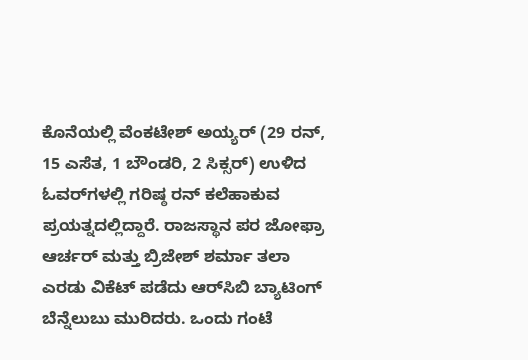ಕೊನೆಯಲ್ಲಿ ವೆಂಕಟೇಶ್ ಅಯ್ಯರ್ (29 ರನ್, 15 ಎಸೆತ, 1 ಬೌಂಡರಿ, 2 ಸಿಕ್ಸರ್‌) ಉಳಿದ ಓವರ್‌ಗಳಲ್ಲಿ ಗರಿಷ್ಠ ರನ್ ಕಲೆಹಾಕುವ ಪ್ರಯತ್ನದಲ್ಲಿದ್ದಾರೆ. ರಾಜಸ್ಥಾನ ಪರ ಜೋಫ್ರಾ ಆರ್ಚರ್ ಮತ್ತು ಬ್ರಿಜೇಶ್ ಶರ್ಮಾ ತಲಾ ಎರಡು ವಿಕೆಟ್ ಪಡೆದು ಆರ್‌ಸಿಬಿ ಬ್ಯಾಟಿಂಗ್ ಬೆನ್ನೆಲುಬು ಮುರಿದರು. ಒಂದು ಗಂಟೆ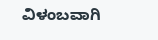ವಿಳಂಬವಾಗಿ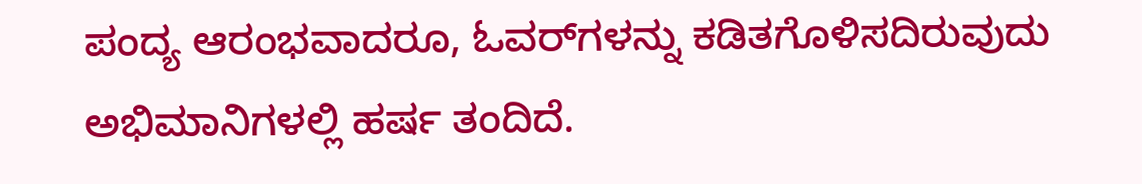ಪಂದ್ಯ ಆರಂಭವಾದರೂ, ಓವರ್‌ಗಳನ್ನು ಕಡಿತಗೊಳಿಸದಿರುವುದು ಅಭಿಮಾನಿಗಳಲ್ಲಿ ಹರ್ಷ ತಂದಿದೆ.